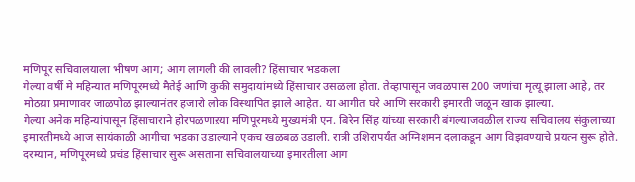मणिपूर सचिवालयाला भीषण आग; आग लागली की लावली? हिंसाचार भडकला
गेल्या वर्षी मे महिन्यात मणिपूरमध्ये मैतेई आणि कुकी समुदायांमध्ये हिंसाचार उसळला होता. तेव्हापासून जवळपास 200 जणांचा मृत्यू झाला आहे, तर मोठय़ा प्रमाणावर जाळपोळ झाल्यानंतर हजारो लोक विस्थापित झाले आहेत. या आगीत घरे आणि सरकारी इमारती जळून खाक झाल्या.
गेल्या अनेक महिन्यांपासून हिंसाचाराने होरपळणाऱया मणिपूरमध्ये मुख्यमंत्री एन. बिरेन सिंह यांच्या सरकारी बंगल्याजवळील राज्य सचिवालय संकुलाच्या इमारतीमध्ये आज सायंकाळी आगीचा भडका उडाल्याने एकच खळबळ उडाली. रात्री उशिरापर्यंत अग्निशमन दलाकडून आग विझवण्याचे प्रयत्न सुरू होते. दरम्यान, मणिपूरमध्ये प्रचंड हिंसाचार सुरू असताना सचिवालयाच्या इमारतीला आग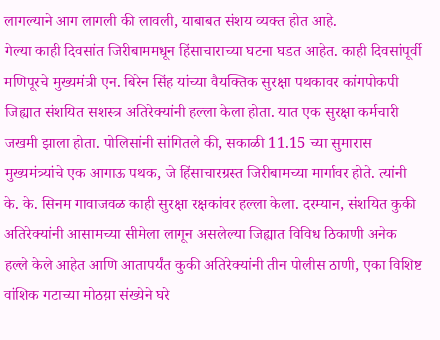लागल्याने आग लागली की लावली, याबाबत संशय व्यक्त होत आहे.
गेल्या काही दिवसांत जिरीबाममधून हिंसाचाराच्या घटना घडत आहेत. काही दिवसांपूर्वी मणिपूरचे मुख्यमंत्री एन. बिरेन सिंह यांच्या वैयक्तिक सुरक्षा पथकावर कांगपोकपी जिह्यात संशयित सशस्त्र अतिरेक्यांनी हल्ला केला होता. यात एक सुरक्षा कर्मचारी जखमी झाला होता. पोलिसांनी सांगितले की, सकाळी 11.15 च्या सुमारास मुख्यमंत्र्यांचे एक आगाऊ पथक, जे हिंसाचारग्रस्त जिरीबामच्या मार्गावर होते. त्यांनी के. के. सिनम गावाजवळ काही सुरक्षा रक्षकांवर हल्ला केला. दरम्यान, संशयित कुकी अतिरेक्यांनी आसामच्या सीमेला लागून असलेल्या जिह्यात विविध ठिकाणी अनेक हल्ले केले आहेत आणि आतापर्यंत कुकी अतिरेक्यांनी तीन पोलीस ठाणी, एका विशिष्ट वांशिक गटाच्या मोठय़ा संख्येने घरे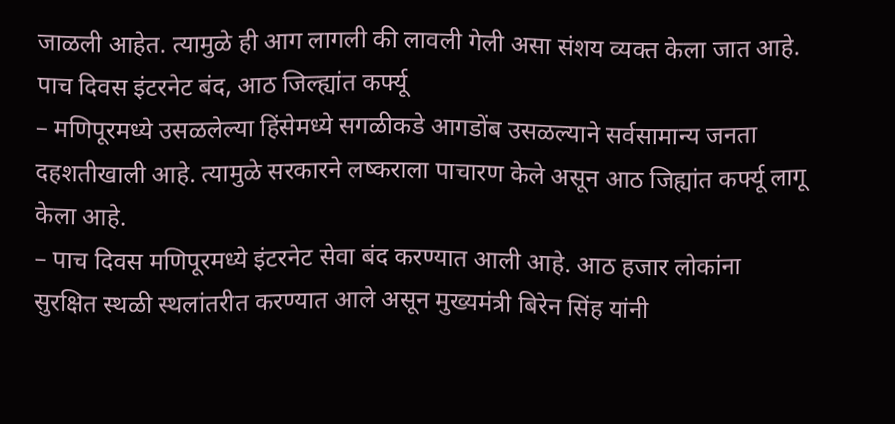जाळली आहेत. त्यामुळे ही आग लागली की लावली गेली असा संशय व्यक्त केला जात आहे.
पाच दिवस इंटरनेट बंद, आठ जिल्ह्यांत कर्फ्यू
– मणिपूरमध्ये उसळलेल्या हिंसेमध्ये सगळीकडे आगडोंब उसळल्याने सर्वसामान्य जनता दहशतीखाली आहे. त्यामुळे सरकारने लष्कराला पाचारण केले असून आठ जिह्यांत कर्फ्यू लागू केला आहे.
– पाच दिवस मणिपूरमध्ये इंटरनेट सेवा बंद करण्यात आली आहे. आठ हजार लोकांना सुरक्षित स्थळी स्थलांतरीत करण्यात आले असून मुख्यमंत्री बिरेन सिंह यांनी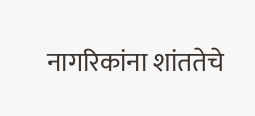नागरिकांना शांततेचे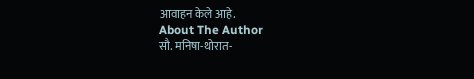आवाहन केले आहे.
About The Author
सौ. मनिषा-थोरात-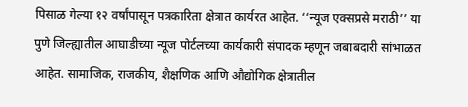पिसाळ गेल्या १२ वर्षांपासून पत्रकारिता क्षेत्रात कार्यरत आहेत. ‘‘न्यूज एक्सप्रसे मराठी’’ या पुणे जिल्ह्यातील आघाडीच्या न्यूज पोर्टलच्या कार्यकारी संपादक म्हणून जबाबदारी सांभाळत आहेत. सामाजिक, राजकीय, शैक्षणिक आणि औद्योगिक क्षेत्रातील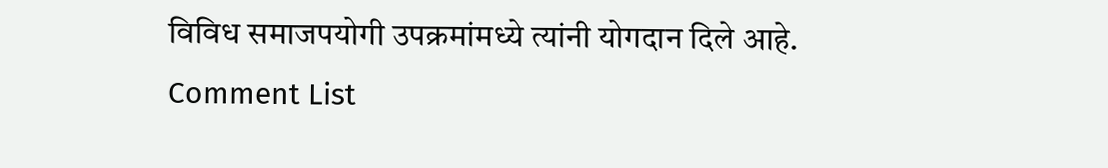विविध समाजपयोगी उपक्रमांमध्ये त्यांनी योगदान दिले आहे.
Comment List